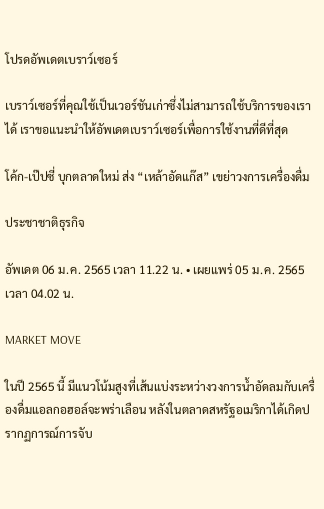โปรดอัพเดตเบราว์เซอร์

เบราว์เซอร์ที่คุณใช้เป็นเวอร์ชันเก่าซึ่งไม่สามารถใช้บริการของเราได้ เราขอแนะนำให้อัพเดตเบราว์เซอร์เพื่อการใช้งานที่ดีที่สุด

โค้ก-เป๊ปซี่ บุกตลาดใหม่ ส่ง “เหล้าอัดแก๊ส” เขย่าวงการเครื่องดื่ม

ประชาชาติธุรกิจ

อัพเดต 06 ม.ค. 2565 เวลา 11.22 น. • เผยแพร่ 05 ม.ค. 2565 เวลา 04.02 น.

MARKET MOVE

ในปี 2565 นี้ มีแนวโน้มสูงที่เส้นแบ่งระหว่างวงการน้ำอัดลมกับเครื่องดื่มแอลกอฮอล์จะพร่าเลือน หลังในตลาดสหรัฐอเมริกาได้เกิดปรากฏการณ์การจับ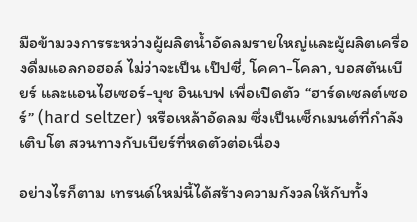มือข้ามวงการระหว่างผู้ผลิตน้ำอัดลมรายใหญ่และผู้ผลิตเครื่องดื่มแอลกอฮอล์ ไม่ว่าจะเป็น เป๊ปซี่, โคคา-โคลา, บอสตันเบียร์ และแอนไฮเซอร์-บุช อินเบฟ เพื่อเปิดตัว “ฮาร์ดเซลต์เซอร์” (hard seltzer) หรือเหล้าอัดลม ซึ่งเป็นเซ็กเมนต์ที่กำลังเติบโต สวนทางกับเบียร์ที่หดตัวต่อเนื่อง

อย่างไรก็ตาม เทรนด์ใหม่นี้ได้สร้างความกังวลให้กับทั้ง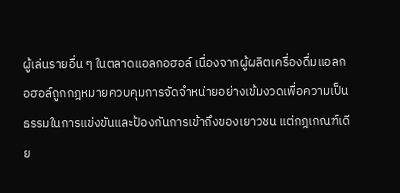ผู้เล่นรายอื่น ๆ ในตลาดแอลกอฮอล์ เนื่องจากผู้ผลิตเครื่องดื่มแอลกอฮอล์ถูกกฎหมายควบคุมการจัดจำหน่ายอย่างเข้มงวดเพื่อความเป็นธรรมในการแข่งขันและป้องกันการเข้าถึงของเยาวชน แต่กฎเกณฑ์เดีย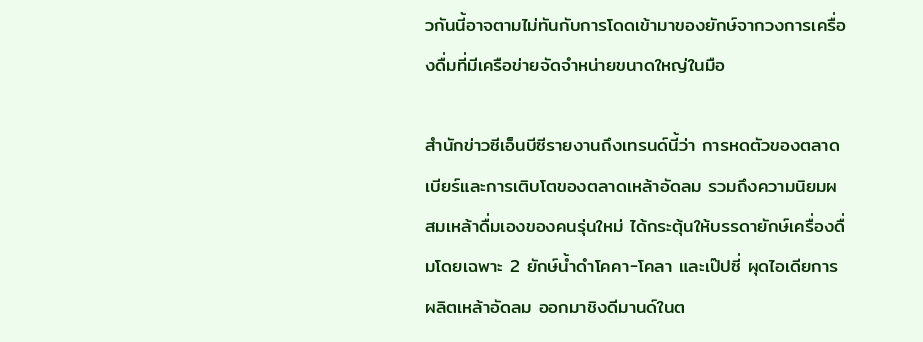วกันนี้อาจตามไม่ทันกับการโดดเข้ามาของยักษ์จากวงการเครื่องดื่มที่มีเครือข่ายจัดจำหน่ายขนาดใหญ่ในมือ

สำนักข่าวซีเอ็นบีซีรายงานถึงเทรนด์นี้ว่า การหดตัวของตลาดเบียร์และการเติบโตของตลาดเหล้าอัดลม รวมถึงความนิยมผสมเหล้าดื่มเองของคนรุ่นใหม่ ได้กระตุ้นให้บรรดายักษ์เครื่องดื่มโดยเฉพาะ 2 ยักษ์น้ำดำโคคา-โคลา และเป๊ปซี่ ผุดไอเดียการผลิตเหล้าอัดลม ออกมาชิงดีมานด์ในต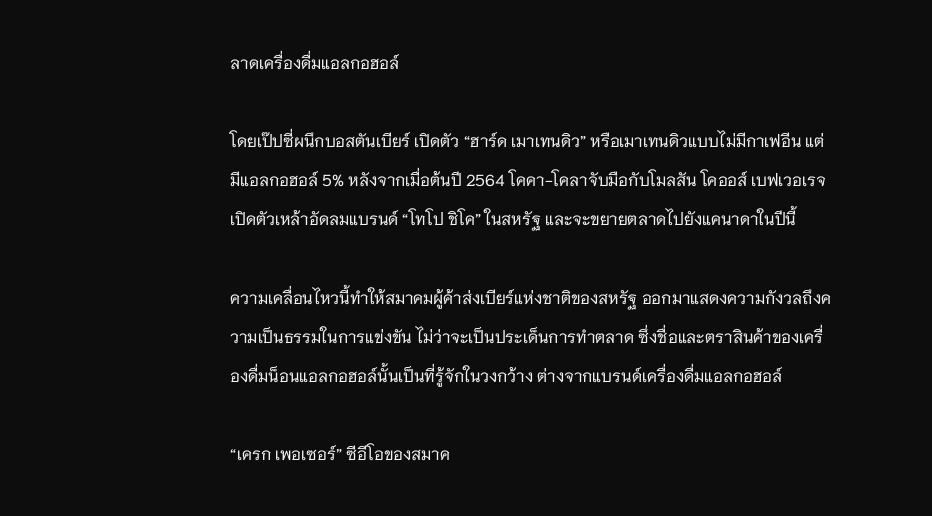ลาดเครื่องดื่มแอลกอฮอล์

โดยเป๊ปซี่ผนึกบอสตันเบียร์ เปิดตัว “ฮาร์ด เมาเทนดิว” หรือเมาเทนดิวแบบไม่มีกาเฟอีน แต่มีแอลกอฮอล์ 5% หลังจากเมื่อต้นปี 2564 โคคา-โคลาจับมือกับโมลสัน โคออส์ เบฟเวอเรจ เปิดตัวเหล้าอัดลมแบรนด์ “โทโป ชิโค” ในสหรัฐ และจะขยายตลาดไปยังแคนาดาในปีนี้

ความเคลื่อนไหวนี้ทำให้สมาคมผู้ค้าส่งเบียร์แห่งชาติของสหรัฐ ออกมาแสดงความกังวลถึงความเป็นธรรมในการแข่งขัน ไม่ว่าจะเป็นประเด็นการทำตลาด ซึ่งชื่อและตราสินค้าของเครื่องดื่มน็อนแอลกอฮอล์นั้นเป็นที่รู้จักในวงกว้าง ต่างจากแบรนด์เครื่องดื่มแอลกอฮอล์

“เครก เพอเซอร์” ซีอีโอของสมาค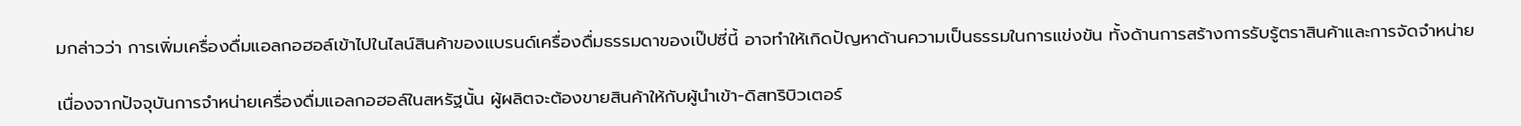มกล่าวว่า การเพิ่มเครื่องดื่มแอลกอฮอล์เข้าไปในไลน์สินค้าของแบรนด์เครื่องดื่มธรรมดาของเป๊ปซี่นี้ อาจทำให้เกิดปัญหาด้านความเป็นธรรมในการแข่งขัน ทั้งด้านการสร้างการรับรู้ตราสินค้าและการจัดจำหน่าย

เนื่องจากปัจจุบันการจำหน่ายเครื่องดื่มแอลกอฮอล์ในสหรัฐนั้น ผู้ผลิตจะต้องขายสินค้าให้กับผู้นำเข้า-ดิสทริบิวเตอร์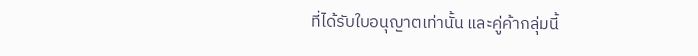ที่ได้รับใบอนุญาตเท่านั้น และคู่ค้ากลุ่มนี้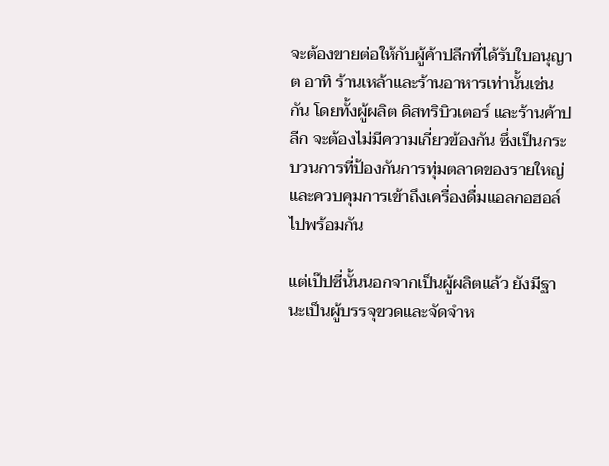จะต้องขายต่อให้กับผู้ค้าปลีกที่ได้รับใบอนุญาต อาทิ ร้านเหล้าและร้านอาหารเท่านั้นเช่นกัน โดยทั้งผู้ผลิต ดิสทริบิวเตอร์ และร้านค้าปลีก จะต้องไม่มีความเกี่ยวข้องกัน ซึ่งเป็นกระบวนการที่ป้องกันการทุ่มตลาดของรายใหญ่ และควบคุมการเข้าถึงเครื่องดื่มแอลกอฮอล์ไปพร้อมกัน

แต่เป๊ปซี่นั้นนอกจากเป็นผู้ผลิตแล้ว ยังมีฐานะเป็นผู้บรรจุขวดและจัดจำห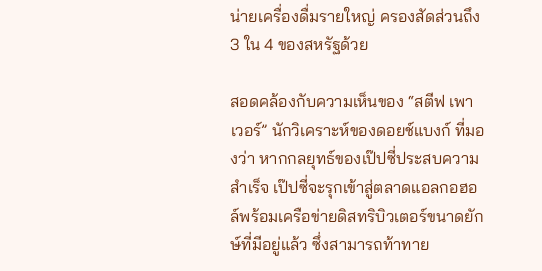น่ายเครื่องดื่มรายใหญ่ ครองสัดส่วนถึง 3 ใน 4 ของสหรัฐด้วย

สอดคล้องกับความเห็นของ “สตีฟ เพาเวอร์” นักวิเคราะห์ของดอยช์แบงก์ ที่มองว่า หากกลยุทธ์ของเป๊ปซี่ประสบความสำเร็จ เป๊ปซี่จะรุกเข้าสู่ตลาดแอลกอฮอล์พร้อมเครือข่ายดิสทริบิวเตอร์ขนาดยักษ์ที่มีอยู่แล้ว ซึ่งสามารถท้าทาย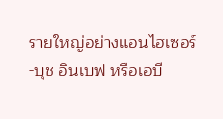รายใหญ่อย่างแอนไฮเซอร์-บุช อินเบฟ หรือเอบี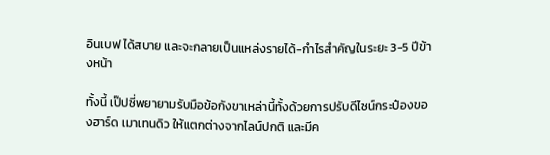อินเบฟ ได้สบาย และจะกลายเป็นแหล่งรายได้-กำไรสำคัญในระยะ 3-5 ปีข้างหน้า

ทั้งนี้ เป๊ปซี่พยายามรับมือข้อกังขาเหล่านี้ทั้งด้วยการปรับดีไซน์กระป๋องของฮาร์ด เมาเทนดิว ให้แตกต่างจากไลน์ปกติ และมีค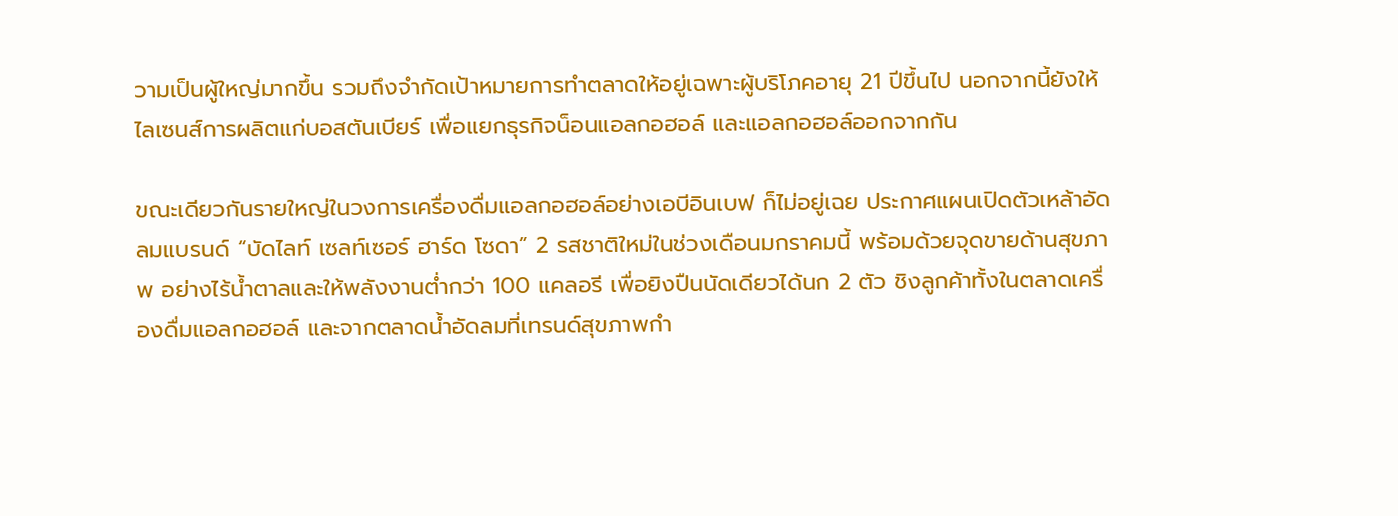วามเป็นผู้ใหญ่มากขึ้น รวมถึงจำกัดเป้าหมายการทำตลาดให้อยู่เฉพาะผู้บริโภคอายุ 21 ปีขึ้นไป นอกจากนี้ยังให้ไลเซนส์การผลิตแก่บอสตันเบียร์ เพื่อแยกธุรกิจน็อนแอลกอฮอล์ และแอลกอฮอล์ออกจากกัน

ขณะเดียวกันรายใหญ่ในวงการเครื่องดื่มแอลกอฮอล์อย่างเอบีอินเบฟ ก็ไม่อยู่เฉย ประกาศแผนเปิดตัวเหล้าอัดลมแบรนด์ “บัดไลท์ เซลท์เซอร์ ฮาร์ด โซดา” 2 รสชาติใหม่ในช่วงเดือนมกราคมนี้ พร้อมด้วยจุดขายด้านสุขภาพ อย่างไร้น้ำตาลและให้พลังงานต่ำกว่า 100 แคลอรี เพื่อยิงปืนนัดเดียวได้นก 2 ตัว ชิงลูกค้าทั้งในตลาดเครื่องดื่มแอลกอฮอล์ และจากตลาดน้ำอัดลมที่เทรนด์สุขภาพกำ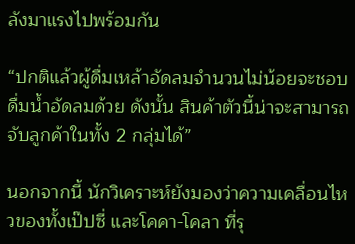ลังมาแรงไปพร้อมกัน

“ปกติแล้วผู้ดื่มเหล้าอัดลมจำนวนไม่น้อยจะชอบดื่มน้ำอัดลมด้วย ดังนั้น สินค้าตัวนี้น่าจะสามารถจับลูกค้าในทั้ง 2 กลุ่มได้”

นอกจากนี้ นักวิเคราะห์ยังมองว่าความเคลื่อนไหวของทั้งเป๊ปซี่ และโคคา-โคลา ที่รุ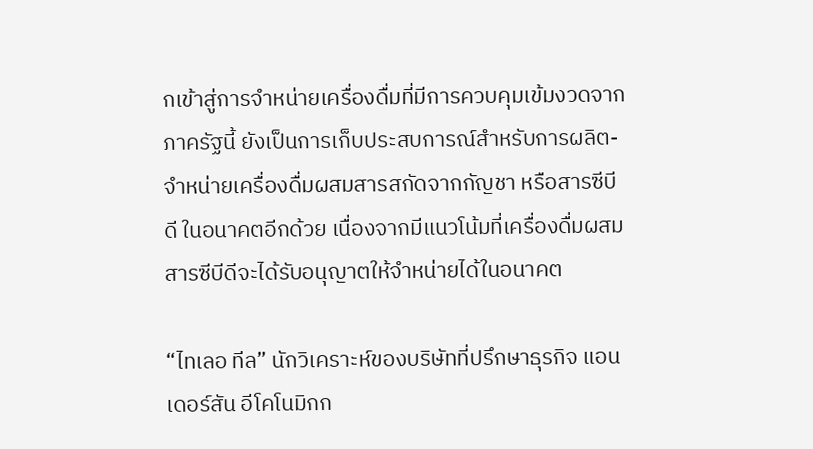กเข้าสู่การจำหน่ายเครื่องดื่มที่มีการควบคุมเข้มงวดจากภาครัฐนี้ ยังเป็นการเก็บประสบการณ์สำหรับการผลิต-จำหน่ายเครื่องดื่มผสมสารสกัดจากกัญชา หรือสารซีบีดี ในอนาคตอีกด้วย เนื่องจากมีแนวโน้มที่เครื่องดื่มผสมสารซีบีดีจะได้รับอนุญาตให้จำหน่ายได้ในอนาคต

“ไทเลอ ทีล” นักวิเคราะห์ของบริษัทที่ปรึกษาธุรกิจ แอนเดอร์สัน อีโคโนมิกก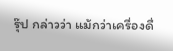รุ๊ป กล่าวว่า แม้กว่าเครื่องดื่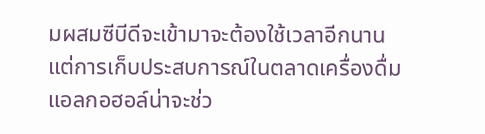มผสมซีบีดีจะเข้ามาจะต้องใช้เวลาอีกนาน แต่การเก็บประสบการณ์ในตลาดเครื่องดื่มแอลกอฮอล์น่าจะช่ว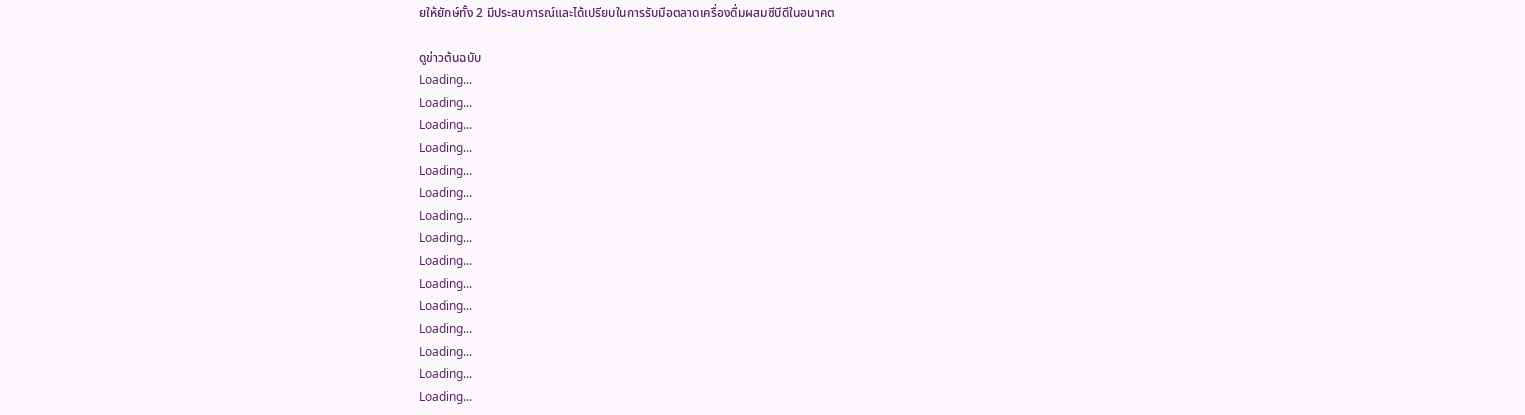ยให้ยักษ์ทั้ง 2 มีประสบการณ์และได้เปรียบในการรับมือตลาดเครื่องดื่มผสมซีบีดีในอนาคต

ดูข่าวต้นฉบับ
Loading...
Loading...
Loading...
Loading...
Loading...
Loading...
Loading...
Loading...
Loading...
Loading...
Loading...
Loading...
Loading...
Loading...
Loading...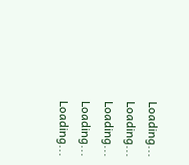Loading...
Loading...
Loading...
Loading...
Loading...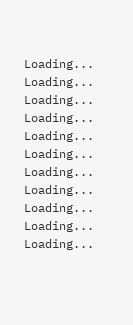Loading...
Loading...
Loading...
Loading...
Loading...
Loading...
Loading...
Loading...
Loading...
Loading...
Loading...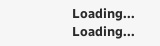Loading...
Loading...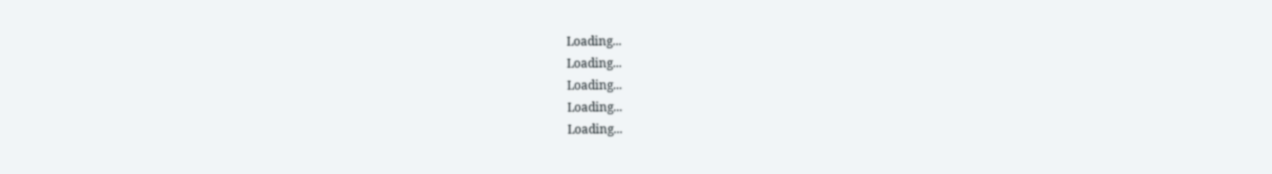Loading...
Loading...
Loading...
Loading...
Loading...